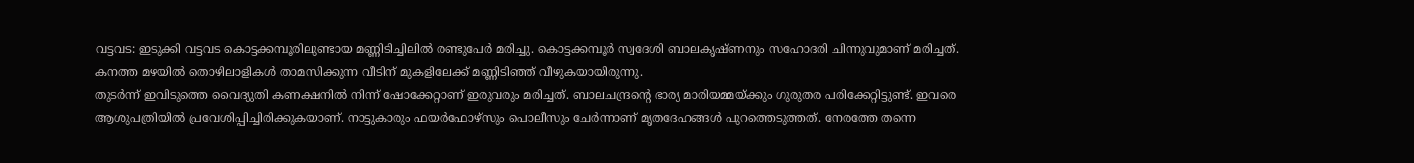വട്ടവട: ഇടുക്കി വട്ടവട കൊട്ടക്കമ്പൂരിലുണ്ടായ മണ്ണിടിച്ചിലിൽ രണ്ടുപേർ മരിച്ചു. കൊട്ടക്കമ്പൂർ സ്വദേശി ബാലകൃഷ്ണനും സഹോദരി ചിന്നുവുമാണ് മരിച്ചത്. കനത്ത മഴയിൽ തൊഴിലാളികൾ താമസിക്കുന്ന വീടിന് മുകളിലേക്ക് മണ്ണിടിഞ്ഞ് വീഴുകയായിരുന്നു.
തുടർന്ന് ഇവിടുത്തെ വൈദ്യുതി കണക്ഷനിൽ നിന്ന് ഷോക്കേറ്റാണ് ഇരുവരും മരിച്ചത്. ബാലചന്ദ്രന്റെ ഭാര്യ മാരിയമ്മയ്ക്കും ഗുരുതര പരിക്കേറ്റിട്ടുണ്ട്. ഇവരെ ആശുപത്രിയിൽ പ്രവേശിപ്പിച്ചിരിക്കുകയാണ്. നാട്ടുകാരും ഫയർഫോഴ്സും പൊലീസും ചേർന്നാണ് മൃതദേഹങ്ങൾ പുറത്തെടുത്തത്. നേരത്തേ തന്നെ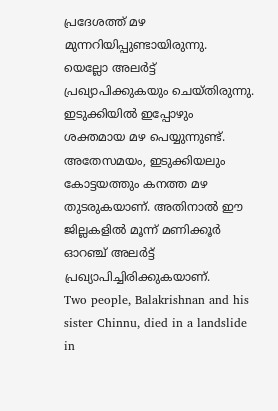പ്രദേശത്ത് മഴ മുന്നറിയിപ്പുണ്ടായിരുന്നു. യെല്ലോ അലർട്ട് പ്രഖ്യാപിക്കുകയും ചെയ്തിരുന്നു. ഇടുക്കിയിൽ ഇപ്പോഴും ശക്തമായ മഴ പെയ്യുന്നുണ്ട്.
അതേസമയം, ഇടുക്കിയലും കോട്ടയത്തും കനത്ത മഴ തുടരുകയാണ്. അതിനാൽ ഈ ജില്ലകളിൽ മൂന്ന് മണിക്കൂർ ഓറഞ്ച് അലർട്ട് പ്രഖ്യാപിച്ചിരിക്കുകയാണ്.
Two people, Balakrishnan and his sister Chinnu, died in a landslide in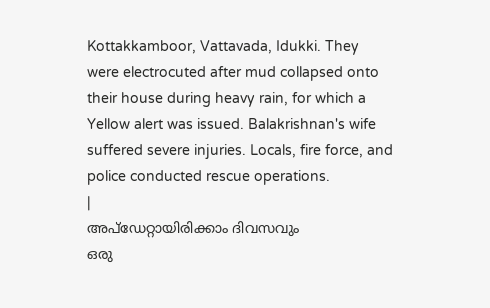Kottakkamboor, Vattavada, Idukki. They were electrocuted after mud collapsed onto their house during heavy rain, for which a Yellow alert was issued. Balakrishnan's wife suffered severe injuries. Locals, fire force, and police conducted rescue operations.
|
അപ്ഡേറ്റായിരിക്കാം ദിവസവും
ഒരു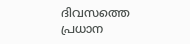ദിവസത്തെ പ്രധാന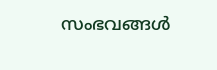സംഭവങ്ങൾ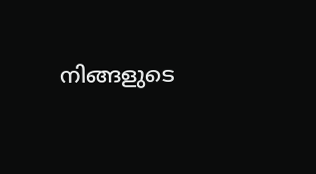നിങ്ങളുടെ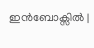ഇൻബോക്സിൽ |